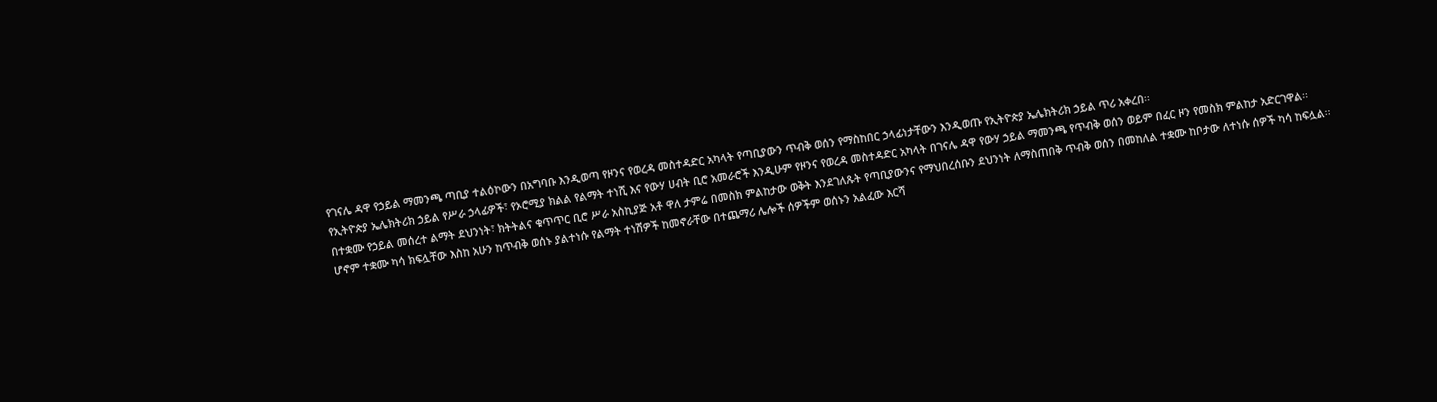የገናሌ ዳዋ የኃይል ማመንጫ ጣቢያ ተልዕኮውን በአግባቡ እንዲወጣ የዞንና የወረዳ መስተዳድር አካላት የጣቢያውን ጥብቅ ወሰን የማስከበር ኃላፊነታቸውን እንዲወጡ የኢትዮጵያ ኤሌክትሪክ ኃይል ጥሪ አቀረበ፡፡
የኢትዮጵያ ኤሌክትሪክ ኃይል የሥራ ኃላፊዎች፣ የኦሮሚያ ክልል የልማት ተነሺ እና የውሃ ሀብት ቢሮ አመራሮች እንዲሁም የዞንና የወረዳ መስተዳድር አካላት በገናሌ ዳዋ የውሃ ኃይል ማመንጫ የጥብቅ ወሰን ወይም በፈር ዞን የመስክ ምልከታ አድርገዋል፡፡
በተቋሙ የኃይል መሰረተ ልማት ደህንነት፣ ክትትልና ቁጥጥር ቢሮ ሥራ አስኪያጅ አቶ ዋለ ታምሬ በመስክ ምልከታው ወቅት እንደገለጹት የጣቢያውንና የማህበረሰቡን ደህንነት ለማስጠበቅ ጥብቅ ወሰን በመከለል ተቋሙ ከቦታው ለተነሱ ሰዎች ካሳ ከፍሏል፡፡
ሆኖም ተቋሙ ካሳ ክፍሏቸው እስከ አሁን ከጥብቅ ወሰኑ ያልተነሱ የልማት ተነሽዎች ከመኖራቸው በተጨማሪ ሌሎች ሰዎችም ወሰኑን አልፈው እርሻ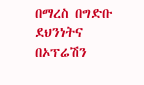በማረስ በግድቡ ደህንነትና በኦፕሬሽን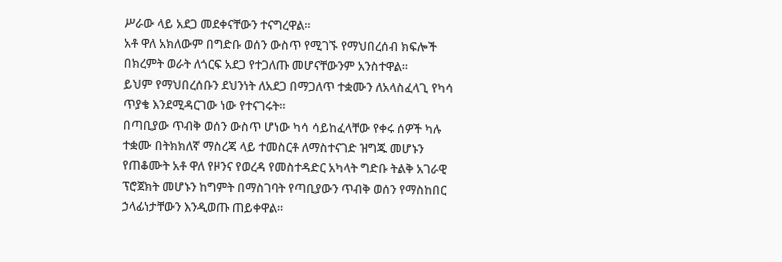ሥራው ላይ አደጋ መደቀናቸውን ተናግረዋል፡፡
አቶ ዋለ አክለውም በግድቡ ወሰን ውስጥ የሚገኙ የማህበረሰብ ክፍሎች በክረምት ወራት ለጎርፍ አደጋ የተጋለጡ መሆናቸውንም አንስተዋል፡፡
ይህም የማህበረሰቡን ደህንነት ለአደጋ በማጋለጥ ተቋሙን ለአላስፈላጊ የካሳ ጥያቄ እንደሚዳርገው ነው የተናገሩት።
በጣቢያው ጥብቅ ወሰን ውስጥ ሆነው ካሳ ሳይከፈላቸው የቀሩ ሰዎች ካሉ ተቋሙ በትክክለኛ ማስረጃ ላይ ተመስርቶ ለማስተናገድ ዝግጁ መሆኑን የጠቆሙት አቶ ዋለ የዞንና የወረዳ የመስተዳድር አካላት ግድቡ ትልቅ አገራዊ ፕሮጀክት መሆኑን ከግምት በማስገባት የጣቢያውን ጥብቅ ወሰን የማስከበር ኃላፊነታቸውን እንዲወጡ ጠይቀዋል፡፡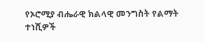የኦሮሚያ ብሔራዊ ክልላዊ መንግስት የልማት ተነሺዎች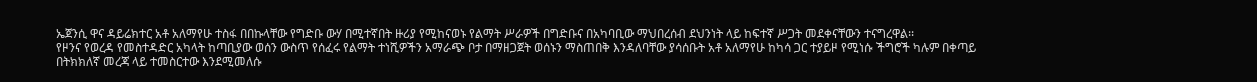ኤጀንሲ ዋና ዳይሬክተር አቶ አለማየሁ ተስፋ በበኩላቸው የግድቡ ውሃ በሚተኛበት ዙሪያ የሚከናወኑ የልማት ሥራዎች በግድቡና በአካባቢው ማህበረሰብ ደህንነት ላይ ከፍተኛ ሥጋት መደቀናቸውን ተናግረዋል፡፡
የዞንና የወረዳ የመስተዳድር አካላት ከጣቢያው ወሰን ውስጥ የሰፈሩ የልማት ተነሺዎችን አማራጭ ቦታ በማዘጋጀት ወሰኑን ማስጠበቅ እንዳለባቸው ያሳሰቡት አቶ አለማየሁ ከካሳ ጋር ተያይዞ የሚነሱ ችግሮች ካሉም በቀጣይ በትክክለኛ መረጃ ላይ ተመስርተው እንደሚመለሱ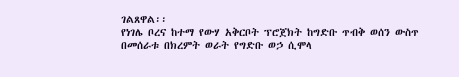ገልጸዋል፡፡
የነገሌ ቦረና ከተማ የውሃ አቅርቦት ፕሮጀክት ከግድቡ ጥብቅ ወሰን ውስጥ በመሰራቱ በክረምት ወራት የግድቡ ወኃ ሲሞላ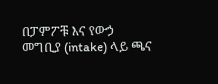በፓምፖቹ እና የውኃ መግቢያ (intake) ላይ ጫና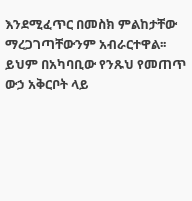እንደሚፈጥር በመስክ ምልከታቸው ማረጋገጣቸውንም አብራርተዋል፡፡
ይህም በአካባቢው የንጹህ የመጠጥ ውኃ አቅርቦት ላይ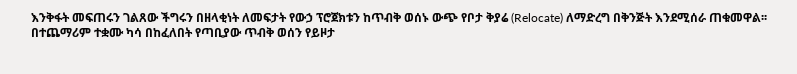እንቅፋት መፍጠሩን ገልጸው ችግሩን በዘላቂነት ለመፍታት የውኃ ፕሮጀክቱን ከጥብቅ ወሰኑ ውጭ የቦታ ቅያሬ (Relocate) ለማድረግ በቅንጅት እንደሚሰራ ጠቁመዋል፡፡
በተጨማሪም ተቋሙ ካሳ በከፈለበት የጣቢያው ጥብቅ ወሰን የይዞታ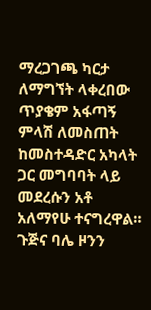ማረጋገጫ ካርታ ለማግኘት ላቀረበው ጥያቄም አፋጣኝ ምላሽ ለመስጠት ከመስተዳድር አካላት ጋር መግባባት ላይ መደረሱን አቶ አለማየሁ ተናግረዋል።
ጉጅና ባሌ ዞንን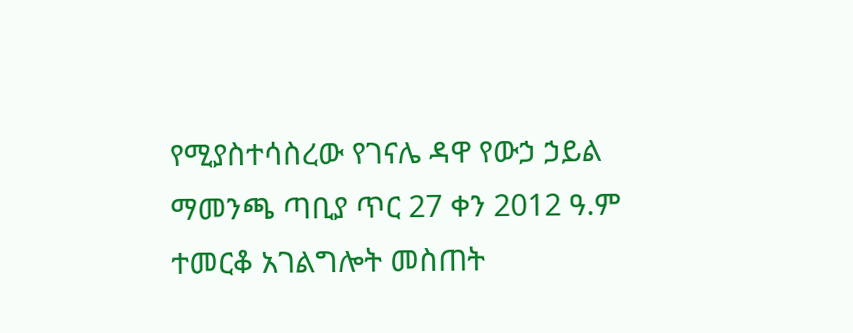የሚያስተሳስረው የገናሌ ዳዋ የውኃ ኃይል ማመንጫ ጣቢያ ጥር 27 ቀን 2012 ዓ.ም ተመርቆ አገልግሎት መስጠት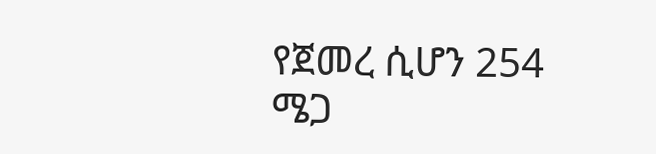የጀመረ ሲሆን 254 ሜጋ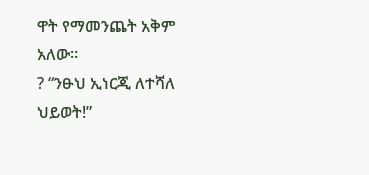ዋት የማመንጨት አቅም አለው።
? “ንፁህ ኢነርጂ ለተሻለ ህይወት!”